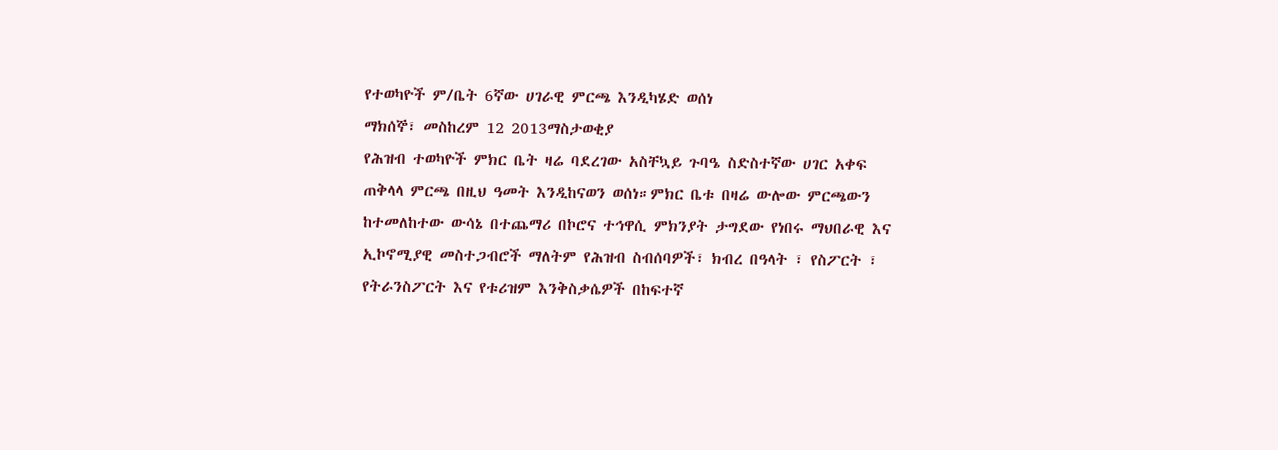የተወካዮች ም/ቤት 6ኛው ሀገራዊ ምርጫ እንዲካሄድ ወሰነ
ማክሰኞ፣ መስከረም 12 2013ማስታወቂያ
የሕዝብ ተወካዮች ምክር ቤት ዛሬ ባደረገው አስቸኳይ ጉባዔ ስድስተኛው ሀገር አቀፍ ጠቅላላ ምርጫ በዚህ ዓመት እንዲከናወን ወሰነ።ምክር ቤቱ በዛሬ ውሎው ምርጫውን ከተመለከተው ውሳኔ በተጨማሪ በኮሮና ተኅዋሲ ምክንያት ታግደው የነበሩ ማህበራዊ እና ኢኮኖሚያዊ መስተጋብሮች ማለትም የሕዝብ ስብሰባዎች፣ ክብረ በዓላት ፣ የስፖርት ፣ የትራንስፖርት እና የቱሪዝም እንቅስቃሴዎች በከፍተኛ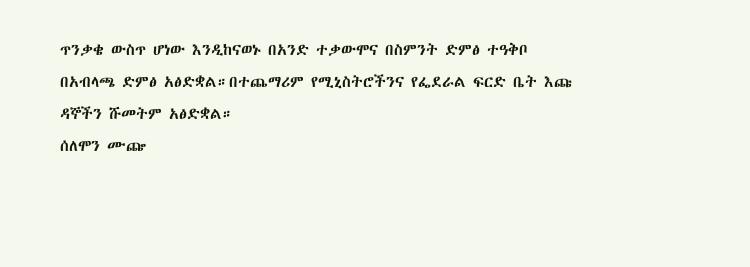ጥንቃቄ ውስጥ ሆነው እንዲከናወኑ በአንድ ተቃውሞና በስምንት ድምፅ ተዓቅቦ በአብላጫ ድምፅ አፅድቋል።በተጨማሪም የሚኒስትሮችንና የፌደራል ፍርድ ቤት እጩ ዳኞችን ሹመትም አፅድቋል።
ሰለሞን ሙጬ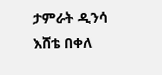ታምራት ዲንሳ
እሸቴ በቀለ